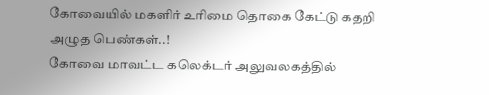கோவையில் மகளிர் உரிமை தொகை கேட்டு கதறி அழுத பெண்கள்..!
கோவை மாவட்ட கலெக்டர் அலுவலகத்தில்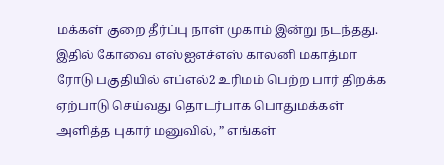மக்கள் குறை தீர்ப்பு நாள் முகாம் இன்று நடந்தது. இதில் கோவை எஸ்ஐஎச்எஸ் காலனி மகாத்மா ரோடு பகுதியில் எப்எல்2 உரிமம் பெற்ற பார் திறக்க ஏற்பாடு செய்வது தொடர்பாக பொதுமக்கள் அளித்த புகார் மனுவில், ” எங்கள்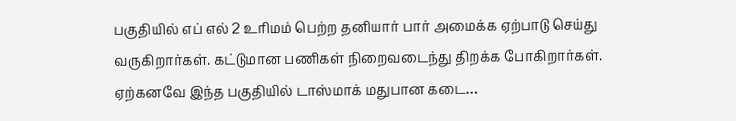பகுதியில் எப் எல் 2 உரிமம் பெற்ற தனியார் பார் அமைக்க ஏற்பாடு செய்து வருகிறார்கள். கட்டுமான பணிகள் நிறைவடைந்து திறக்க போகிறார்கள். ஏற்கனவே இந்த பகுதியில் டாஸ்மாக் மதுபான கடை…